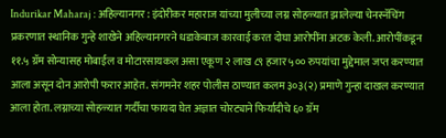Indurikar Maharaj : अहिल्यानगर : इंदोरीकर महाराज यांच्या मुलीच्या लग्न सोहळ्यात झालेल्या चेनस्नॅचिंग प्रकरणात स्थानिक गुन्हे शाखेने अहिल्यानगरने धडाकेबाज कारवाई करत दोघा आरोपींना अटक केली. आरोपींकडून ११.५ ग्रॅम सोन्यासह मोबाईल व मोटारसायकल असा एकूण २ लाख ८९ हजार ५०० रुपयांचा मुद्देमाल जप्त करण्यात आला असून दोन आरोपी फरार आहेत. संगमनेर शहर पोलीस ठाण्यात कलम ३०३(२) प्रमाणे गुन्हा दाखल करण्यात आला होता. लग्नाच्या सोहळ्यात गर्दीचा फायदा घेत अज्ञात चोरट्याने फिर्यादीचे ६० ग्रॅम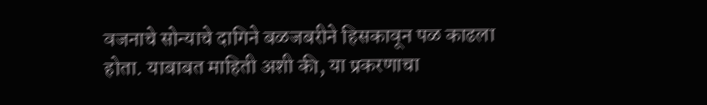वजनाचे सोन्याचे दागिने बळजबरीने हिसकावून पळ काढला होता. याबाबत माहिती अशी की, या प्रकरणाचा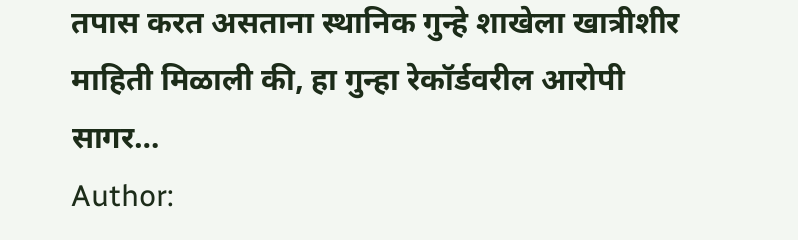तपास करत असताना स्थानिक गुन्हे शाखेला खात्रीशीर माहिती मिळाली की, हा गुन्हा रेकॉर्डवरील आरोपी सागर…
Author: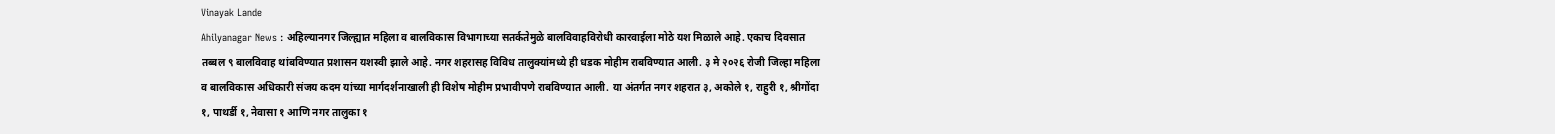Vinayak Lande
Ahilyanagar News : अहिल्यानगर जिल्ह्यात महिला व बालविकास विभागाच्या सतर्कतेमुळे बालविवाहविरोधी कारवाईला मोठे यश मिळाले आहे. एकाच दिवसात तब्बल ९ बालविवाह थांबविण्यात प्रशासन यशस्वी झाले आहे. नगर शहरासह विविध तालुक्यांमध्ये ही धडक मोहीम राबविण्यात आली. ३ मे २०२६ रोजी जिल्हा महिला व बालविकास अधिकारी संजय कदम यांच्या मार्गदर्शनाखाली ही विशेष मोहीम प्रभावीपणे राबविण्यात आली. या अंतर्गत नगर शहरात ३, अकोले १, राहुरी १, श्रीगोंदा १, पाथर्डी १, नेवासा १ आणि नगर तालुका १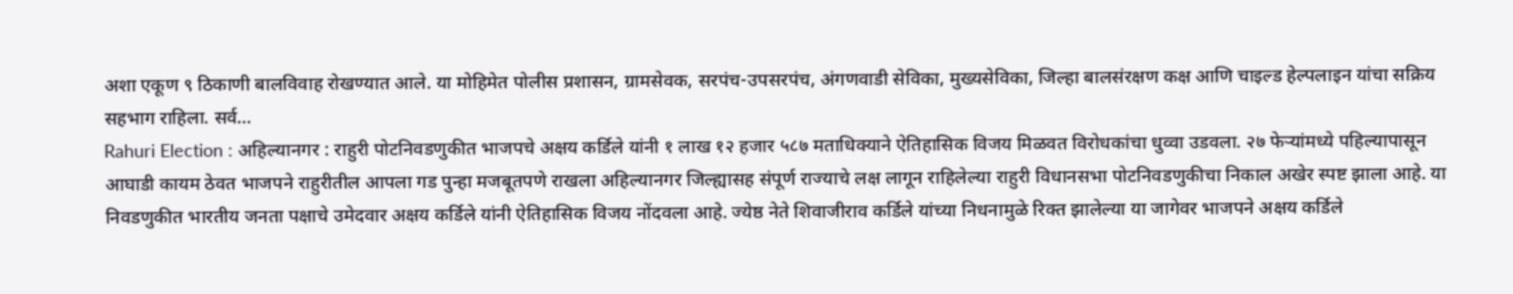अशा एकूण ९ ठिकाणी बालविवाह रोखण्यात आले. या मोहिमेत पोलीस प्रशासन, ग्रामसेवक, सरपंच-उपसरपंच, अंगणवाडी सेविका, मुख्यसेविका, जिल्हा बालसंरक्षण कक्ष आणि चाइल्ड हेल्पलाइन यांचा सक्रिय सहभाग राहिला. सर्व…
Rahuri Election : अहिल्यानगर : राहुरी पोटनिवडणुकीत भाजपचे अक्षय कर्डिले यांनी १ लाख १२ हजार ५८७ मताधिक्याने ऐतिहासिक विजय मिळवत विरोधकांचा धुव्वा उडवला. २७ फेऱ्यांमध्ये पहिल्यापासून आघाडी कायम ठेवत भाजपने राहुरीतील आपला गड पुन्हा मजबूतपणे राखला अहिल्यानगर जिल्ह्यासह संपूर्ण राज्याचे लक्ष लागून राहिलेल्या राहुरी विधानसभा पोटनिवडणुकीचा निकाल अखेर स्पष्ट झाला आहे. या निवडणुकीत भारतीय जनता पक्षाचे उमेदवार अक्षय कर्डिले यांनी ऐतिहासिक विजय नोंदवला आहे. ज्येष्ठ नेते शिवाजीराव कर्डिले यांच्या निधनामुळे रिक्त झालेल्या या जागेवर भाजपने अक्षय कर्डिले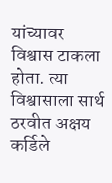यांच्यावर विश्वास टाकला होता. त्या विश्वासाला सार्थ ठरवीत अक्षय कर्डिले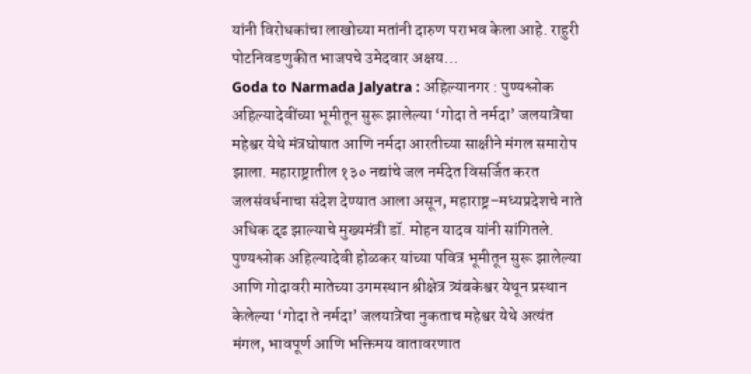यांनी विरोधकांचा लाखोच्या मतांनी दारुण पराभव केला आहे. राहुरी पोटनिवडणुकीत भाजपचे उमेदवार अक्षय…
Goda to Narmada Jalyatra : अहिल्यानगर : पुण्यश्लोक अहिल्यादेवींच्या भूमीतून सुरू झालेल्या ‘गोदा ते नर्मदा’ जलयात्रेचा महेश्वर येथे मंत्रघोषात आणि नर्मदा आरतीच्या साक्षीने मंगल समारोप झाला. महाराष्ट्रातील १३० नद्यांचे जल नर्मदेत विसर्जित करत जलसंवर्धनाचा संदेश देण्यात आला असून, महाराष्ट्र–मध्यप्रदेशचे नाते अधिक दृढ झाल्याचे मुख्यमंत्री डॉ. मोहन यादव यांनी सांगितले. पुण्यश्लोक अहिल्यादेवी होळकर यांच्या पवित्र भूमीतून सुरू झालेल्या आणि गोदावरी मातेच्या उगमस्थान श्रीक्षेत्र त्र्यंबकेश्वर येथून प्रस्थान केलेल्या ‘गोदा ते नर्मदा’ जलयात्रेचा नुकताच महेश्वर येथे अत्यंत मंगल, भावपूर्ण आणि भक्तिमय वातावरणात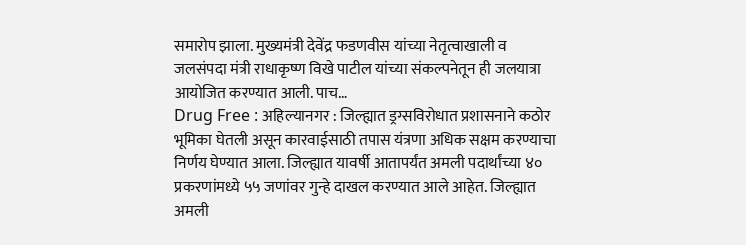समारोप झाला. मुख्यमंत्री देवेंद्र फडणवीस यांच्या नेतृत्वाखाली व जलसंपदा मंत्री राधाकृष्ण विखे पाटील यांच्या संकल्पनेतून ही जलयात्रा आयोजित करण्यात आली. पाच…
Drug Free : अहिल्यानगर : जिल्ह्यात ड्रग्सविरोधात प्रशासनाने कठोर भूमिका घेतली असून कारवाईसाठी तपास यंत्रणा अधिक सक्षम करण्याचा निर्णय घेण्यात आला. जिल्ह्यात यावर्षी आतापर्यंत अमली पदार्थांच्या ४० प्रकरणांमध्ये ५५ जणांवर गुन्हे दाखल करण्यात आले आहेत. जिल्ह्यात अमली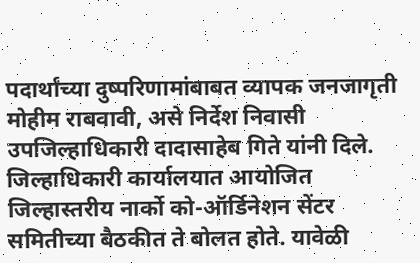पदार्थांच्या दुष्परिणामांबाबत व्यापक जनजागृती मोहीम राबवावी, असे निर्देश निवासी उपजिल्हाधिकारी दादासाहेब गिते यांनी दिले. जिल्हाधिकारी कार्यालयात आयोजित जिल्हास्तरीय नार्को को-ऑर्डिनेशन सेंटर समितीच्या बैठकीत ते बोलत होते. यावेळी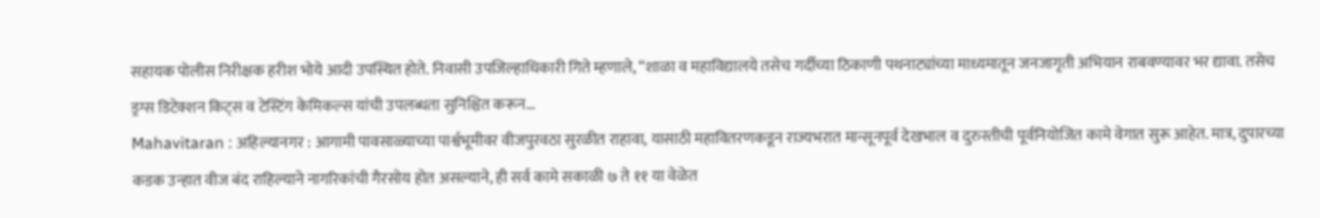सहायक पोलीस निरीक्षक हरीश भोये आदी उपस्थित होते. निवासी उपजिल्हाधिकारी गिते म्हणाले, “शाळा व महाविद्यालये तसेच गर्दीच्या ठिकाणी पथनाट्यांच्या माध्यमातून जनजागृती अभियान राबवण्यावर भर द्यावा. तसेच ड्रग्स डिटेक्शन किट्स व टेस्टिंग केमिकल्स यांची उपलब्धता सुनिश्चित करून…
Mahavitaran : अहिल्यानगर : आगामी पावसाळ्याच्या पार्श्वभूमीवर वीजपुरवठा सुरळीत राहावा, यासाठी महावितरणकडून राज्यभरात मान्सूनपूर्व देखभाल व दुरुस्तीची पूर्वनियोजित कामे वेगात सुरू आहेत. मात्र, दुपारच्या कडक उन्हात वीज बंद राहिल्याने नागरिकांची गैरसोय होत असल्याने, ही सर्व कामे सकाळी ७ ते ११ या वेळेत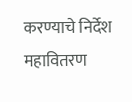करण्याचे निर्देश महावितरण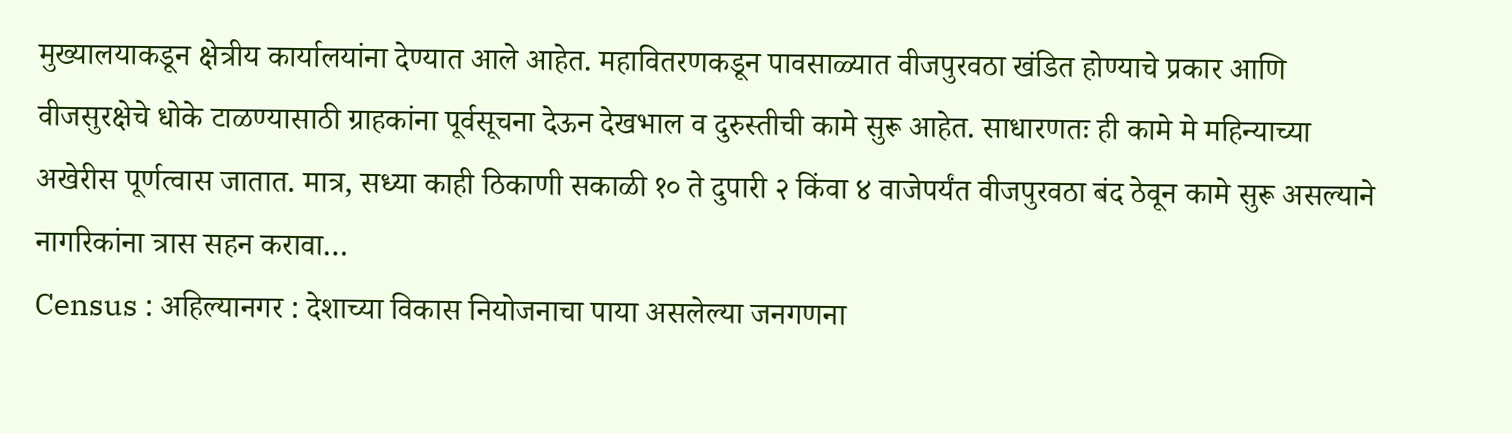मुख्यालयाकडून क्षेत्रीय कार्यालयांना देण्यात आले आहेत. महावितरणकडून पावसाळ्यात वीजपुरवठा खंडित होण्याचे प्रकार आणि वीजसुरक्षेचे धोके टाळण्यासाठी ग्राहकांना पूर्वसूचना देऊन देखभाल व दुरुस्तीची कामे सुरू आहेत. साधारणतः ही कामे मे महिन्याच्या अखेरीस पूर्णत्वास जातात. मात्र, सध्या काही ठिकाणी सकाळी १० ते दुपारी २ किंवा ४ वाजेपर्यंत वीजपुरवठा बंद ठेवून कामे सुरू असल्याने नागरिकांना त्रास सहन करावा…
Census : अहिल्यानगर : देशाच्या विकास नियोजनाचा पाया असलेल्या जनगणना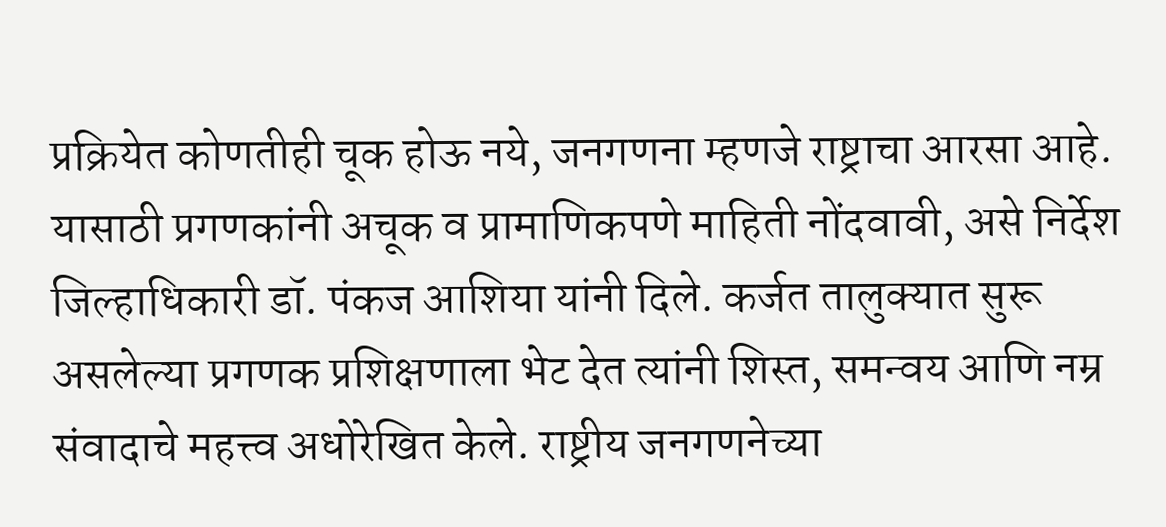प्रक्रियेत कोणतीही चूक होऊ नये, जनगणना म्हणजे राष्ट्राचा आरसा आहे. यासाठी प्रगणकांनी अचूक व प्रामाणिकपणे माहिती नोंदवावी, असे निर्देश जिल्हाधिकारी डॉ. पंकज आशिया यांनी दिले. कर्जत तालुक्यात सुरू असलेल्या प्रगणक प्रशिक्षणाला भेट देत त्यांनी शिस्त, समन्वय आणि नम्र संवादाचे महत्त्व अधोरेखित केले. राष्ट्रीय जनगणनेच्या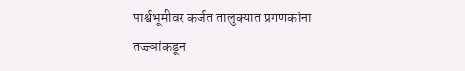पार्श्वभूमीवर कर्जत तालुक्यात प्रगणकांना तज्ज्ञांकडून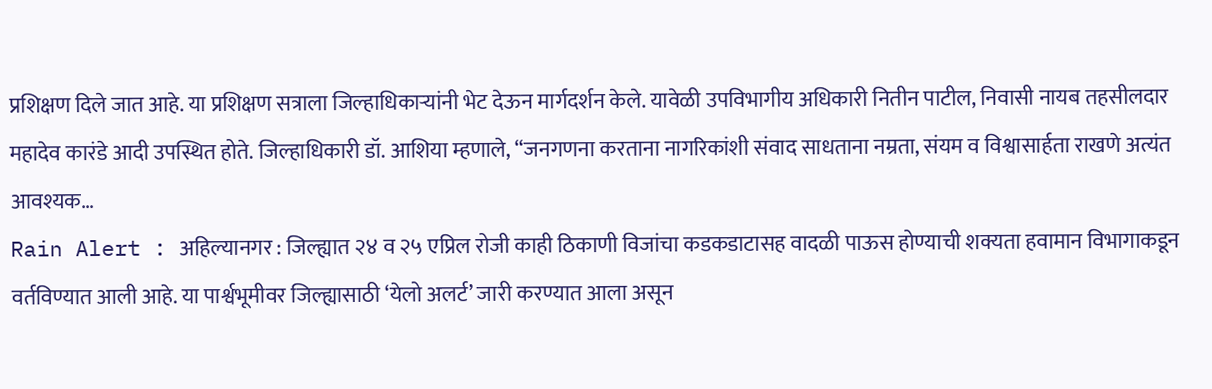प्रशिक्षण दिले जात आहे. या प्रशिक्षण सत्राला जिल्हाधिकाऱ्यांनी भेट देऊन मार्गदर्शन केले. यावेळी उपविभागीय अधिकारी नितीन पाटील, निवासी नायब तहसीलदार महादेव कारंडे आदी उपस्थित होते. जिल्हाधिकारी डॉ. आशिया म्हणाले, “जनगणना करताना नागरिकांशी संवाद साधताना नम्रता, संयम व विश्वासार्हता राखणे अत्यंत आवश्यक…
Rain Alert : अहिल्यानगर : जिल्ह्यात २४ व २५ एप्रिल रोजी काही ठिकाणी विजांचा कडकडाटासह वादळी पाऊस होण्याची शक्यता हवामान विभागाकडून वर्तविण्यात आली आहे. या पार्श्वभूमीवर जिल्ह्यासाठी ‘येलो अलर्ट’ जारी करण्यात आला असून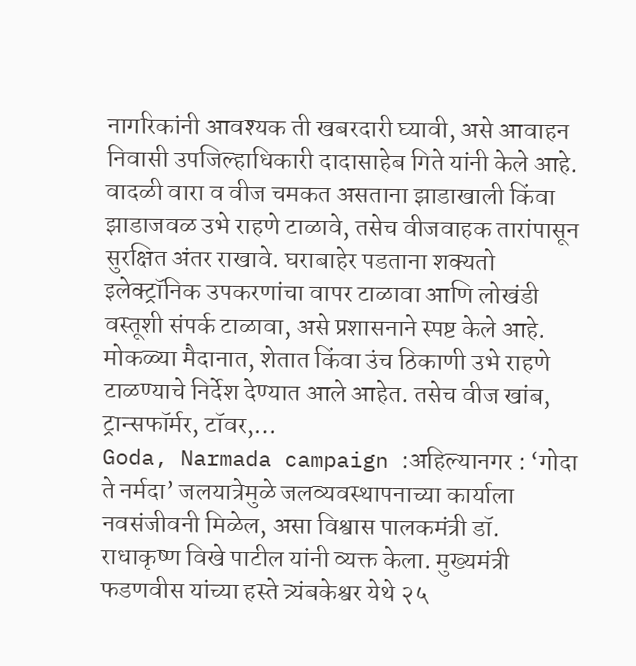नागरिकांनी आवश्यक ती खबरदारी घ्यावी, असे आवाहन निवासी उपजिल्हाधिकारी दादासाहेब गिते यांनी केले आहे. वादळी वारा व वीज चमकत असताना झाडाखाली किंवा झाडाजवळ उभे राहणे टाळावे, तसेच वीजवाहक तारांपासून सुरक्षित अंतर राखावे. घराबाहेर पडताना शक्यतो इलेक्ट्रॉनिक उपकरणांचा वापर टाळावा आणि लोखंडी वस्तूशी संपर्क टाळावा, असे प्रशासनाने स्पष्ट केले आहे. मोकळ्या मैदानात, शेतात किंवा उंच ठिकाणी उभे राहणे टाळण्याचे निर्देश देण्यात आले आहेत. तसेच वीज खांब, ट्रान्सफॉर्मर, टॉवर,…
Goda, Narmada campaign :अहिल्यानगर : ‘गोदा ते नर्मदा’ जलयात्रेमुळे जलव्यवस्थापनाच्या कार्याला नवसंजीवनी मिळेल, असा विश्वास पालकमंत्री डॉ. राधाकृष्ण विखे पाटील यांनी व्यक्त केला. मुख्यमंत्री फडणवीस यांच्या हस्ते त्र्यंबकेश्वर येथे २५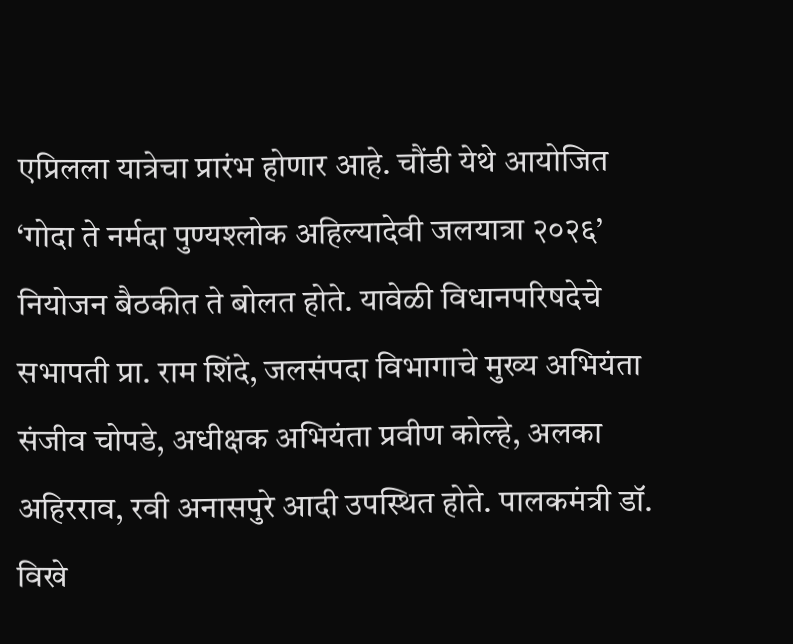एप्रिलला यात्रेचा प्रारंभ होणार आहे. चौंडी येथे आयोजित ‘गोदा ते नर्मदा पुण्यश्लोक अहिल्यादेवी जलयात्रा २०२६’ नियोजन बैठकीत ते बोलत होते. यावेळी विधानपरिषदेचे सभापती प्रा. राम शिंदे, जलसंपदा विभागाचे मुख्य अभियंता संजीव चोपडे, अधीक्षक अभियंता प्रवीण कोल्हे, अलका अहिरराव, रवी अनासपुरे आदी उपस्थित होते. पालकमंत्री डॉ. विखे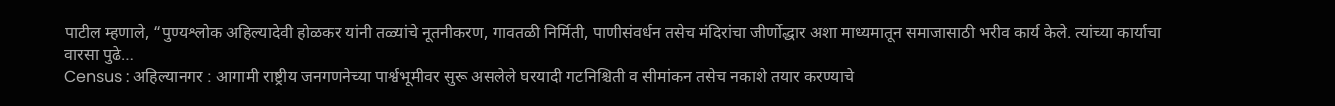पाटील म्हणाले, “पुण्यश्लोक अहिल्यादेवी होळकर यांनी तळ्यांचे नूतनीकरण, गावतळी निर्मिती, पाणीसंवर्धन तसेच मंदिरांचा जीर्णोद्धार अशा माध्यमातून समाजासाठी भरीव कार्य केले. त्यांच्या कार्याचा वारसा पुढे…
Census : अहिल्यानगर : आगामी राष्ट्रीय जनगणनेच्या पार्श्वभूमीवर सुरू असलेले घरयादी गटनिश्चिती व सीमांकन तसेच नकाशे तयार करण्याचे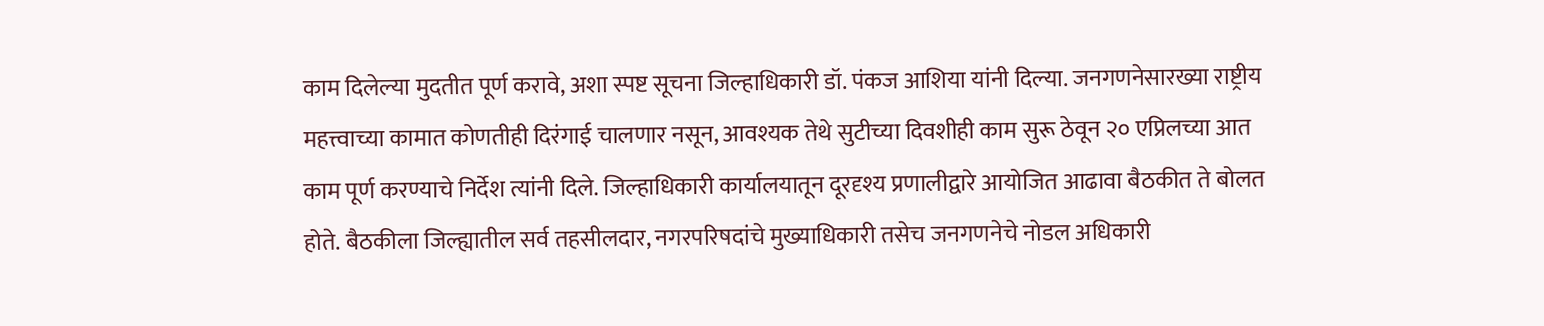काम दिलेल्या मुदतीत पूर्ण करावे, अशा स्पष्ट सूचना जिल्हाधिकारी डॉ. पंकज आशिया यांनी दिल्या. जनगणनेसारख्या राष्ट्रीय महत्त्वाच्या कामात कोणतीही दिरंगाई चालणार नसून, आवश्यक तेथे सुटीच्या दिवशीही काम सुरू ठेवून २० एप्रिलच्या आत काम पूर्ण करण्याचे निर्देश त्यांनी दिले. जिल्हाधिकारी कार्यालयातून दूरदृश्य प्रणालीद्वारे आयोजित आढावा बैठकीत ते बोलत होते. बैठकीला जिल्ह्यातील सर्व तहसीलदार, नगरपरिषदांचे मुख्याधिकारी तसेच जनगणनेचे नोडल अधिकारी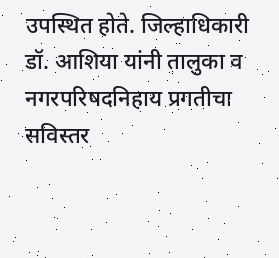उपस्थित होते. जिल्हाधिकारी डॉ. आशिया यांनी तालुका व नगरपरिषदनिहाय प्रगतीचा सविस्तर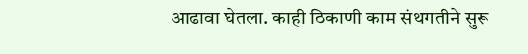आढावा घेतला. काही ठिकाणी काम संथगतीने सुरू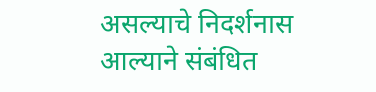असल्याचे निदर्शनास आल्याने संबंधित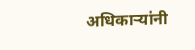अधिकाऱ्यांनी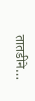तातडीने…